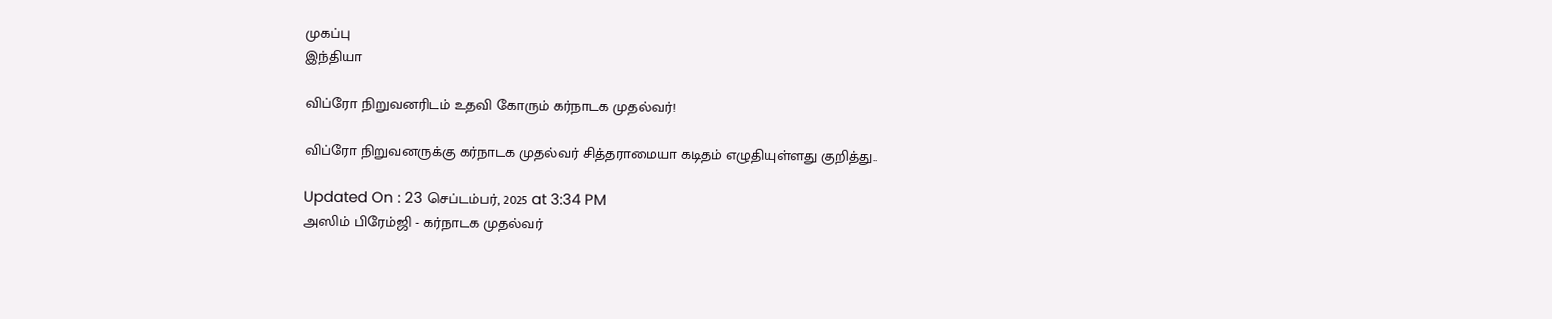முகப்பு
இந்தியா

விப்ரோ நிறுவனரிடம் உதவி கோரும் கர்நாடக முதல்வர்!

விப்ரோ நிறுவனருக்கு கர்நாடக முதல்வர் சித்தராமையா கடிதம் எழுதியுள்ளது குறித்து..

Updated On : 23 செப்டம்பர், 2025 at 3:34 PM
அஸிம் பிரேம்ஜி - கர்நாடக முதல்வர்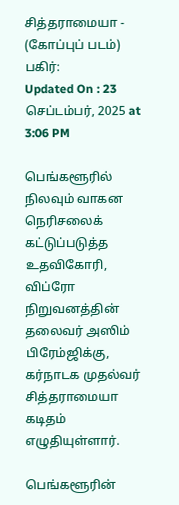சித்தராமையா - (கோப்புப் படம்)
பகிர்:
Updated On : 23 செப்டம்பர், 2025 at 3:06 PM

பெங்களூரில் நிலவும் வாகன நெரிசலைக் கட்டுப்படுத்த உதவிகோரி, விப்ரோ நிறுவனத்தின் தலைவர் அஸிம் பிரேம்ஜிக்கு, கர்நாடக முதல்வர் சித்தராமையா கடிதம் எழுதியுள்ளார்.

பெங்களூரின்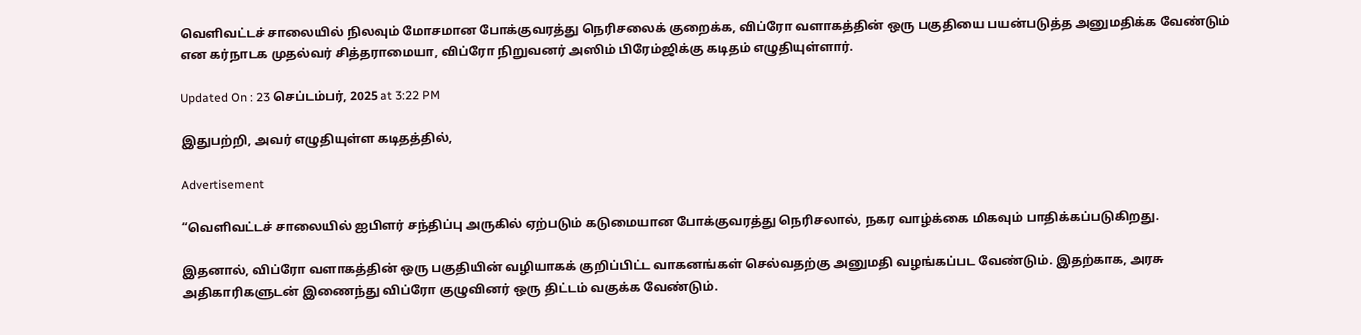வெளிவட்டச் சாலையில் நிலவும் மோசமான போக்குவரத்து நெரிசலைக் குறைக்க, விப்ரோ வளாகத்தின் ஒரு பகுதியை பயன்படுத்த அனுமதிக்க வேண்டும் என கர்நாடக முதல்வர் சித்தராமையா, விப்ரோ நிறுவனர் அஸிம் பிரேம்ஜிக்கு கடிதம் எழுதியுள்ளார்.

Updated On : 23 செப்டம்பர், 2025 at 3:22 PM

இதுபற்றி, அவர் எழுதியுள்ள கடிதத்தில்,

Advertisement

“வெளிவட்டச் சாலையில் ஐபிளர் சந்திப்பு அருகில் ஏற்படும் கடுமையான போக்குவரத்து நெரிசலால், நகர வாழ்க்கை மிகவும் பாதிக்கப்படுகிறது.

இதனால், விப்ரோ வளாகத்தின் ஒரு பகுதியின் வழியாகக் குறிப்பிட்ட வாகனங்கள் செல்வதற்கு அனுமதி வழங்கப்பட வேண்டும். இதற்காக, அரசு அதிகாரிகளுடன் இணைந்து விப்ரோ குழுவினர் ஒரு திட்டம் வகுக்க வேண்டும்.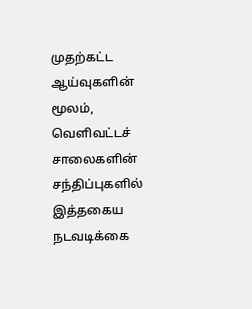முதற்கட்ட ஆய்வுகளின் மூலம், வெளிவட்டச் சாலைகளின் சந்திப்புகளில் இத்தகைய நடவடிக்கை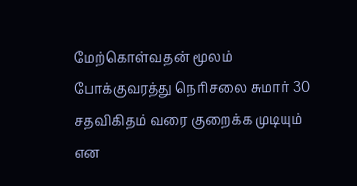மேற்கொள்வதன் மூலம் போக்குவரத்து நெரிசலை சுமார் 30 சதவிகிதம் வரை குறைக்க முடியும் என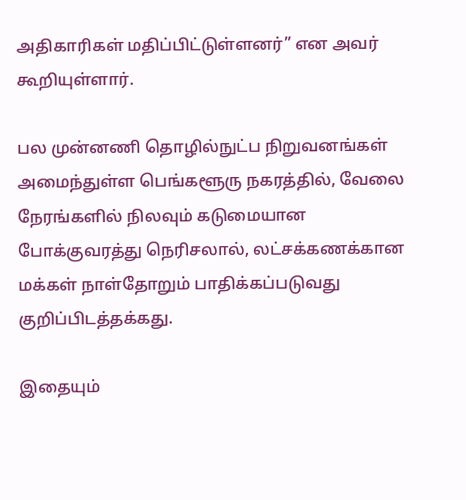அதிகாரிகள் மதிப்பிட்டுள்ளனர்” என அவர் கூறியுள்ளார்.

பல முன்னணி தொழில்நுட்ப நிறுவனங்கள் அமைந்துள்ள பெங்களூரு நகரத்தில், வேலை நேரங்களில் நிலவும் கடுமையான போக்குவரத்து நெரிசலால், லட்சக்கணக்கான மக்கள் நாள்தோறும் பாதிக்கப்படுவது குறிப்பிடத்தக்கது.

இதையும்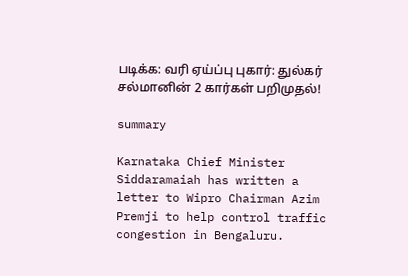படிக்க: வரி ஏய்ப்பு புகார்: துல்கர் சல்மானின் 2 கார்கள் பறிமுதல்!

summary

Karnataka Chief Minister Siddaramaiah has written a letter to Wipro Chairman Azim Premji to help control traffic congestion in Bengaluru.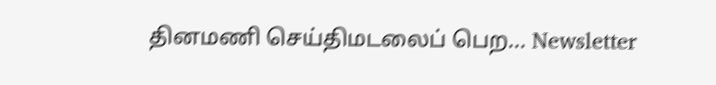தினமணி செய்திமடலைப் பெற... Newsletter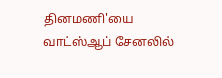தினமணி'யை வாட்ஸ்ஆப் சேனலில்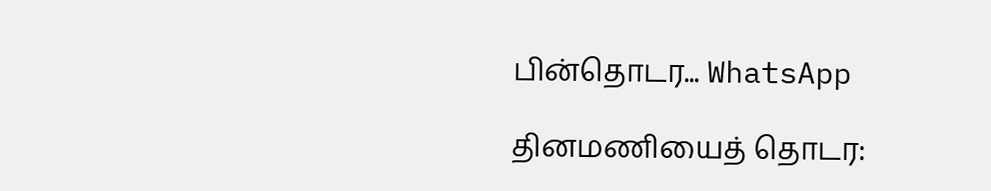பின்தொடர... WhatsApp

தினமணியைத் தொடர: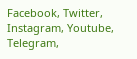Facebook, Twitter, Instagram, Youtube, Telegram,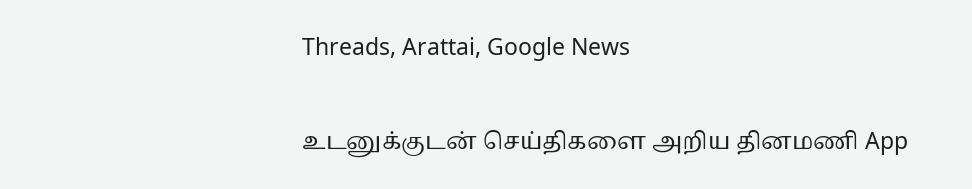Threads, Arattai, Google News

உடனுக்குடன் செய்திகளை அறிய தினமணி App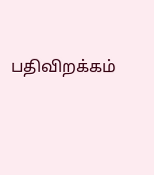பதிவிறக்கம்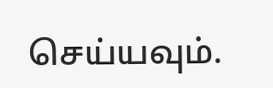செய்யவும்.